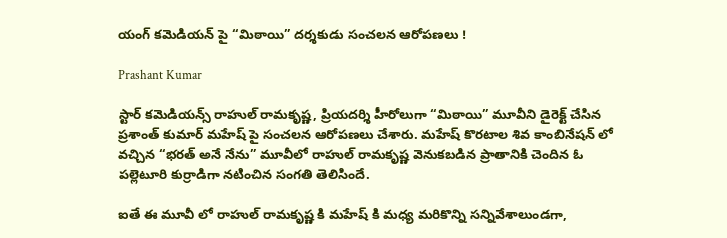యంగ్ కమెడియన్ పై “మిఠాయి” దర్శకుడు సంచలన ఆరోపణలు !

Prashant Kumar

స్టార్ కమెడియన్స్ రాహుల్ రామకృష్ణ, ప్రియదర్శి హీరోలుగా “మిఠాయి” మూవీని డైరెక్ట్ చేసిన ప్రశాంత్ కుమార్ మహేష్ పై సంచలన ఆరోపణలు చేశారు. మహేష్ కొరటాల శివ కాంబినేషన్ లో వచ్చిన “భరత్ అనే నేను” మూవీలో రాహుల్ రామకృష్ణ వెనుకబడిన ప్రాతానికి చెందిన ఓ పల్లెటూరి కుర్రాడిగా నటించిన సంగతి తెలిసిందే.

ఐతే ఈ మూవీ లో రాహుల్ రామకృష్ణ కి మహేష్ కి మధ్య మరికొన్ని సన్నివేశాలుండగా,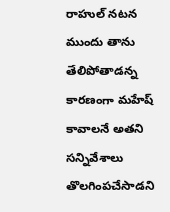రాహుల్ నటన ముందు తాను తేలిపోతాడన్న కారణంగా మహేష్ కావాలనే అతని సన్నివేశాలు తొలగింపచేసాడని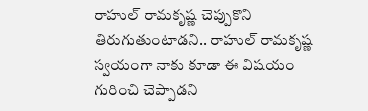రాహుల్ రామకృష్ణ చెప్పుకొని తిరుగుతుంటాడని.. రాహుల్ రామకృష్ణ స్వయంగా నాకు కూడా ఈ విషయం గురించి చెప్పాడని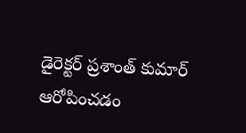డైరెక్టర్ ప్రశాంత్ కుమార్ ఆరోపించడం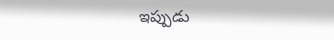ఇప్పుడు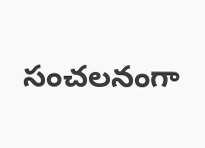సంచలనంగా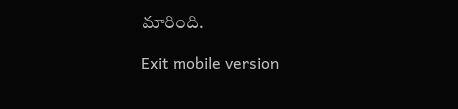మారింది.

Exit mobile version